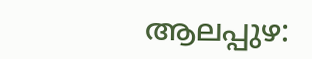ആലപ്പുഴ: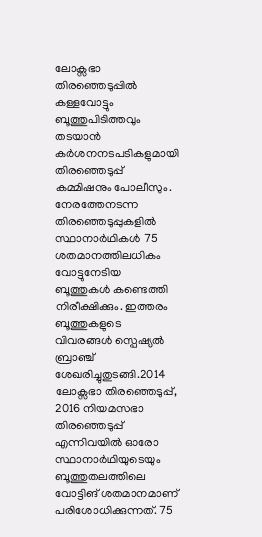ലോക്സഭാ തിരഞ്ഞെടുപ്പിൽ കള്ളവോട്ടും ബൂത്തുപിടിത്തവും തടയാൻ കർശനനടപടികളുമായി തിരഞ്ഞെടുപ്പ് കമ്മിഷനും പോലീസും. നേരത്തേനടന്ന തിരഞ്ഞെടുപ്പുകളിൽ സ്ഥാനാർഥികൾ 75 ശതമാനത്തിലധികം വോട്ടുനേടിയ ബൂത്തുകൾ കണ്ടെത്തി നിരീക്ഷിക്കും. ഇത്തരം ബൂത്തുകളുടെ വിവരങ്ങൾ സ്പെഷ്യൽ ബ്രാഞ്ച് ശേഖരിച്ചുതുടങ്ങി.2014 ലോക്സഭാ തിരഞ്ഞെടുപ്പ്, 2016 നിയമസഭാ തിരഞ്ഞെടുപ്പ് എന്നിവയിൽ ഓരോ സ്ഥാനാർഥിയുടെയും ബൂത്തുതലത്തിലെ വോട്ടിങ് ശതമാനമാണ് പരിശോധിക്കുന്നത്. 75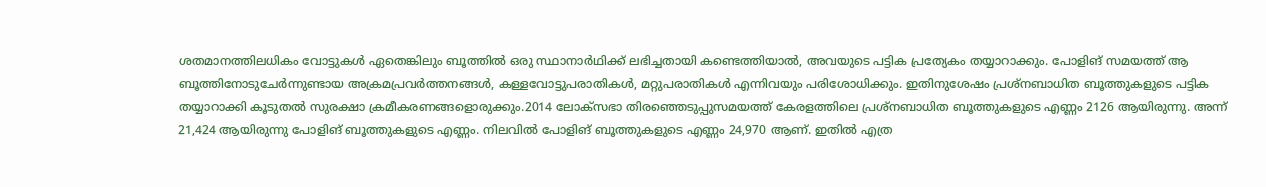ശതമാനത്തിലധികം വോട്ടുകൾ ഏതെങ്കിലും ബൂത്തിൽ ഒരു സ്ഥാനാർഥിക്ക് ലഭിച്ചതായി കണ്ടെത്തിയാൽ, അവയുടെ പട്ടിക പ്രത്യേകം തയ്യാറാക്കും. പോളിങ് സമയത്ത് ആ ബൂത്തിനോടുചേർന്നുണ്ടായ അക്രമപ്രവർത്തനങ്ങൾ, കള്ളവോട്ടുപരാതികൾ, മറ്റുപരാതികൾ എന്നിവയും പരിശോധിക്കും. ഇതിനുശേഷം പ്രശ്നബാധിത ബൂത്തുകളുടെ പട്ടിക തയ്യാറാക്കി കൂടുതൽ സുരക്ഷാ ക്രമീകരണങ്ങളൊരുക്കും.2014 ലോക്സഭാ തിരഞ്ഞെടുപ്പുസമയത്ത് കേരളത്തിലെ പ്രശ്നബാധിത ബൂത്തുകളുടെ എണ്ണം 2126 ആയിരുന്നു. അന്ന് 21,424 ആയിരുന്നു പോളിങ് ബൂത്തുകളുടെ എണ്ണം. നിലവിൽ പോളിങ് ബൂത്തുകളുടെ എണ്ണം 24,970 ആണ്. ഇതിൽ എത്ര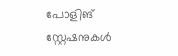പോളിങ് സ്റ്റേഷനുകൾ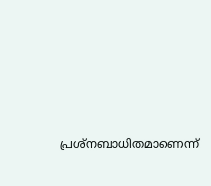പ്രശ്നബാധിതമാണെന്ന്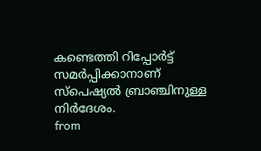കണ്ടെത്തി റിപ്പോർട്ട് സമർപ്പിക്കാനാണ് സ്പെഷ്യൽ ബ്രാഞ്ചിനുള്ള നിർദേശം.
from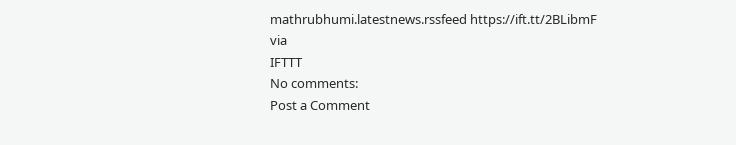mathrubhumi.latestnews.rssfeed https://ift.tt/2BLibmF
via
IFTTT
No comments:
Post a Comment